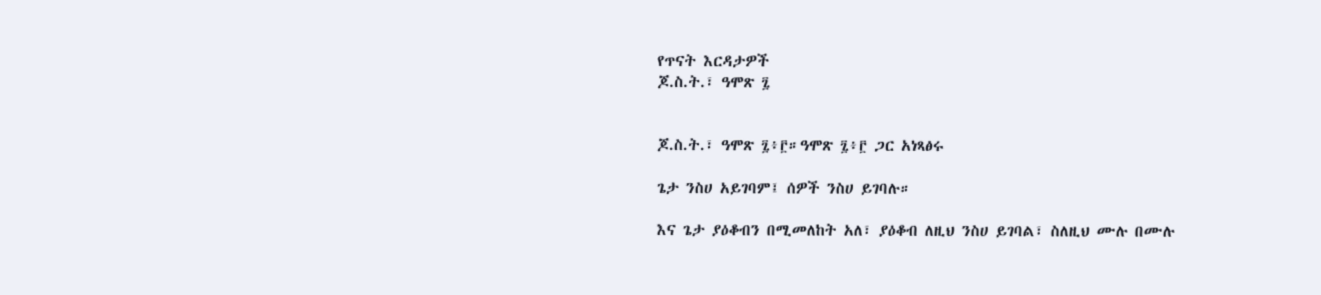የጥናት እርዳታዎች
ጆ.ስ.ት.፣ ዓሞጽ ፯


ጆ.ስ.ት.፣ ዓሞጽ ፯፥፫።ዓሞጽ ፯፥፫ ጋር አነጻፅሩ

ጌታ ንስሀ አይገባም፤ ሰዎች ንስሀ ይገባሉ።

እና ጌታ ያዕቆብን በሚመለከት አለ፣ ያዕቆብ ለዚህ ንስሀ ይገባል፣ ስለዚህ ሙሉ በሙሉ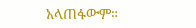አላጠፋውም።